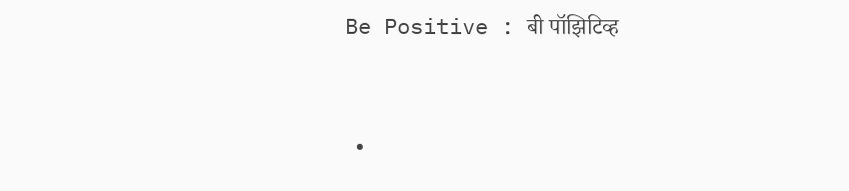Be Positive : बी पॉझिटिव्ह


  •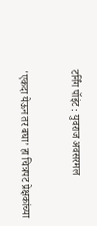टर्निंग पॉइंट : युवराज अवसरमल


'एकदा येऊन तर बघा’ हा चित्रपट प्रेक्षकांच्या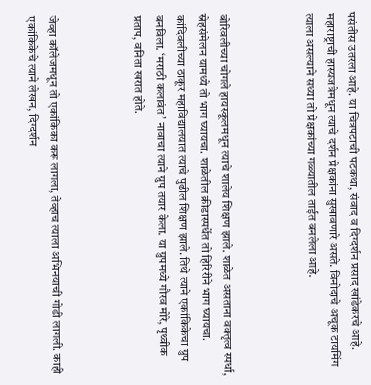पसंतीस उतरला आहे. या चित्रपटाची पटकथा, संवाद व दिग्दर्शन प्रसाद खांडेकरचे आहे. महाराष्ट्राची हास्यजत्रेमधून त्याचे दर्शन प्रेक्षकांना सुखावणारे असते. विनोदाचे अचूक टायमिंग त्याला असल्याने सध्या तो प्रेक्षकांच्या गळ्यातील ताईत बनलेला आहे.



बोरिवलीच्या चोगले हायस्कूलमधून त्याचे शालेय शिक्षण झाले. शाळेत असताना वक्तृत्व स्पर्धा, स्नेहसंमेलन यामध्ये तो भाग घ्यायचा. शाळेतील क्रीडास्पर्धेत तो हिरिरीने भाग घ्यायचा. कांदिवलीच्या ठाकूर महाविद्यालयात त्याचे पुढील शिक्षण झाले. तिथे त्याने एकांकिकेचा ग्रुप बनविला. ‘मराठी कलावंत’ नावाचा त्याने ग्रुप तयार केला. या ग्रुपमध्ये गौरव मोरे, पृथ्वीक प्रताप, वनिता खरात होते.



जेव्हा कॉलेजमधून तो एकांकिका करू लागला, तेव्हाच त्याला अभिनयाची गोडी लागली. काही एकांकिकेचे त्याने लेखन, दिग्दर्शन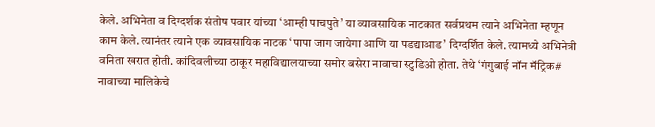केले. अभिनेता व दिग्दर्शक संतोष पवार यांच्या ‘आम्ही पाचपुते’ या व्यावसायिक नाटकात सर्वप्रथम त्याने अभिनेता म्हणून काम केले. त्यानंतर त्याने एक व्यावसायिक नाटक ‘पापा जाग जायेगा आणि या पडद्याआड’ दिग्दर्शित केले. त्यामध्ये अभिनेत्री वनिता खरात होती. कांदिवलीच्या ठाकूर महाविद्यालयाच्या समोर बसेरा नावाचा स्टुडिओ होता. तेथे ‘गंगुबाई नॉन मॅट्रिक# नावाच्या मालिकेचे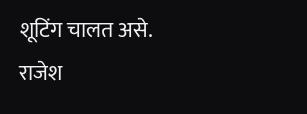शूटिंग चालत असे. राजेश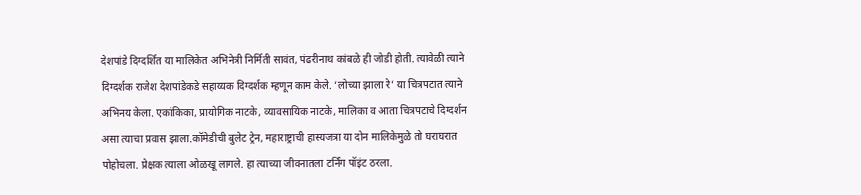देशपांडे दिग्दर्शित या मालिकेत अभिनेत्री निर्मिती सावंत, पंढरीनाथ कांबळे ही जोडी होती. त्यावेळी त्याने दिग्दर्शक राजेश देशपांडेकडे सहाय्यक दिग्दर्शक म्हणून काम केले. ‘लोच्या झाला रे’ या चित्रपटात त्याने अभिनय केला. एकांकिका, प्रायोगिक नाटके, व्यावसायिक नाटके, मालिका व आता चित्रपटाचे दिग्दर्शन असा त्याचा प्रवास झाला.कॉमेडीची बुलेट ट्रेन, महाराष्ट्राची हास्यजत्रा या दोन मालिकेमुळे तो घराघरात पोहोचला. प्रेक्षक त्याला ओळखू लागले. हा त्याच्या जीवनातला टर्निंग पॉइंट ठरला.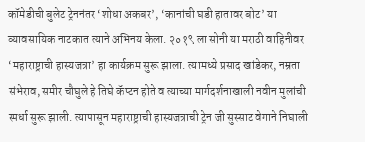कॉमेडीची बुलेट ट्रेननंतर ‘शोधा अकबर’, ‘कानांची घडी हातावर बोट’ या व्यावसायिक नाटकात त्याने अभिनय केला. २०१९ ला सोनी या मराठी वाहिनीवर ‘महाराष्ट्राची हास्यजत्रा’ हा कार्यक्रम सुरू झाला. त्यामध्ये प्रसाद खांडेकर, नम्रता संभेराव, समीर चौघुले हे तिघे कॅप्टन होते व त्याच्या मार्गदर्शनाखाली नवीन मुलांची स्पर्धा सुरू झाली. त्यापासून महाराष्ट्राची हास्यजत्राची ट्रेन जी सुस्साट वेगाने निघाली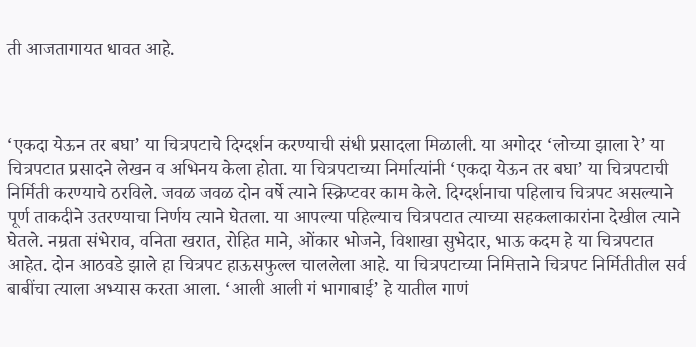ती आजतागायत धावत आहे.



‘एकदा येऊन तर बघा’ या चित्रपटाचे दिग्दर्शन करण्याची संधी प्रसादला मिळाली. या अगोदर ‘लोच्या झाला रे’ या चित्रपटात प्रसादने लेखन व अभिनय केला होता. या चित्रपटाच्या निर्मात्यांनी ‘एकदा येऊन तर बघा’ या चित्रपटाची निर्मिती करण्याचे ठरविले. जवळ जवळ दोन वर्षे त्याने स्क्रिप्टवर काम केले. दिग्दर्शनाचा पहिलाच चित्रपट असल्याने पूर्ण ताकदीने उतरण्याचा निर्णय त्याने घेतला. या आपल्या पहिल्याच चित्रपटात त्याच्या सहकलाकारांना देखील त्याने घेतले. नम्रता संभेराव, वनिता खरात, रोहित माने, ओंकार भोजने, विशाखा सुभेदार, भाऊ कदम हे या चित्रपटात आहेत. दोन आठवडे झाले हा चित्रपट हाऊसफुल्ल चाललेला आहे. या चित्रपटाच्या निमित्ताने चित्रपट निर्मितीतील सर्व बाबींचा त्याला अभ्यास करता आला. ‘आली आली गं भागाबाई’ हे यातील गाणं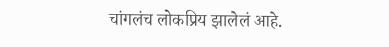चांगलंच लोकप्रिय झालेलं आहे.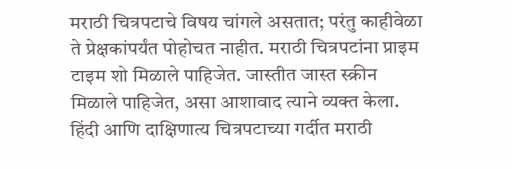मराठी चित्रपटाचे विषय चांगले असतात; परंतु काहीवेळा ते प्रेक्षकांपर्यंत पोहोचत नाहीत. मराठी चित्रपटांना प्राइम टाइम शो मिळाले पाहिजेत. जास्तीत जास्त स्क्रीन मिळाले पाहिजेत, असा आशावाद त्याने व्यक्त केला. हिंदी आणि दाक्षिणात्य चित्रपटाच्या गर्दीत मराठी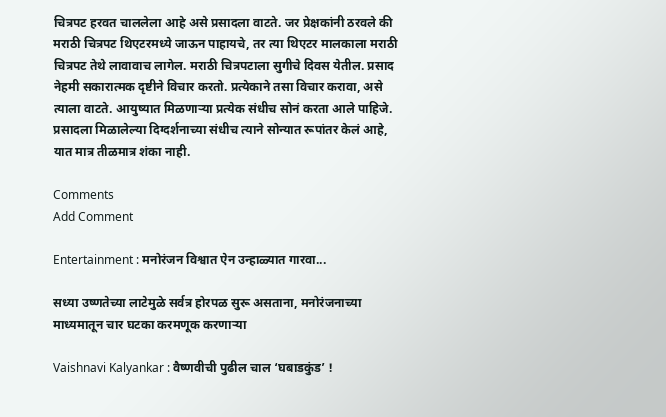चित्रपट हरवत चाललेला आहे असे प्रसादला वाटते. जर प्रेक्षकांनी ठरवले की मराठी चित्रपट थिएटरमध्ये जाऊन पाहायचे, तर त्या थिएटर मालकाला मराठी चित्रपट तेथे लावावाच लागेल. मराठी चित्रपटाला सुगीचे दिवस येतील. प्रसाद नेहमी सकारात्मक दृष्टीने विचार करतो. प्रत्येकाने तसा विचार करावा, असे त्याला वाटते. आयुष्यात मिळणाऱ्या प्रत्येक संधीच सोनं करता आले पाहिजे. प्रसादला मिळालेल्या दिग्दर्शनाच्या संधीच त्याने सोन्यात रूपांतर केलं आहे, यात मात्र तीळमात्र शंका नाही.

Comments
Add Comment

Entertainment : मनोरंजन विश्वात ऐन उन्हाळ्यात गारवा...

सध्या उष्णतेच्या लाटेमुळे सर्वत्र होरपळ सुरू असताना, मनोरंजनाच्या माध्यमातून चार घटका करमणूक करणाऱ्या

Vaishnavi Kalyankar : वैष्णवीची पुढील चाल ‘घबाडकुंड’ !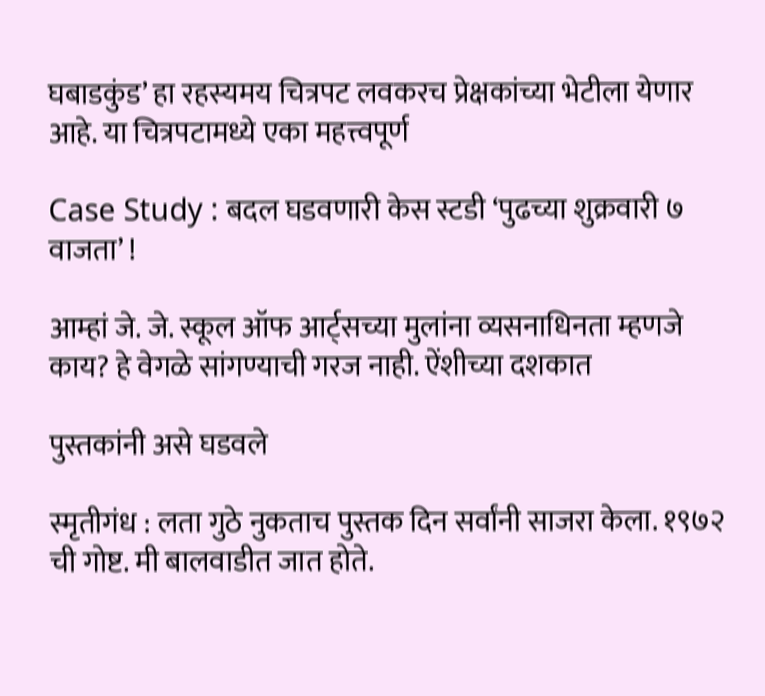घबाडकुंड’ हा रहस्यमय चित्रपट लवकरच प्रेक्षकांच्या भेटीला येणार आहे. या चित्रपटामध्ये एका महत्त्वपूर्ण

Case Study : बदल घडवणारी केस स्टडी ‘पुढच्या शुक्रवारी ७ वाजता’ !

आम्हां जे. जे. स्कूल ऑफ आर्ट्सच्या मुलांना व्यसनाधिनता म्हणजे काय? हे वेगळे सांगण्याची गरज नाही. ऐंशीच्या दशकात

पुस्तकांनी असे घडवले

स्मृतीगंध : लता गुठे नुकताच पुस्तक दिन सर्वांनी साजरा केला. १९७२ ची गोष्ट. मी बालवाडीत जात होते.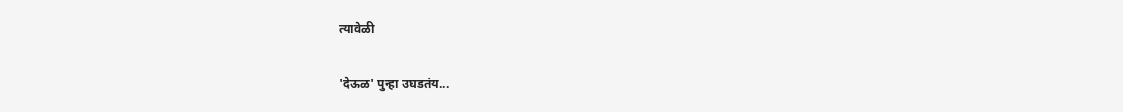त्यावेळी

'देऊळ' पुन्हा उघडतंय...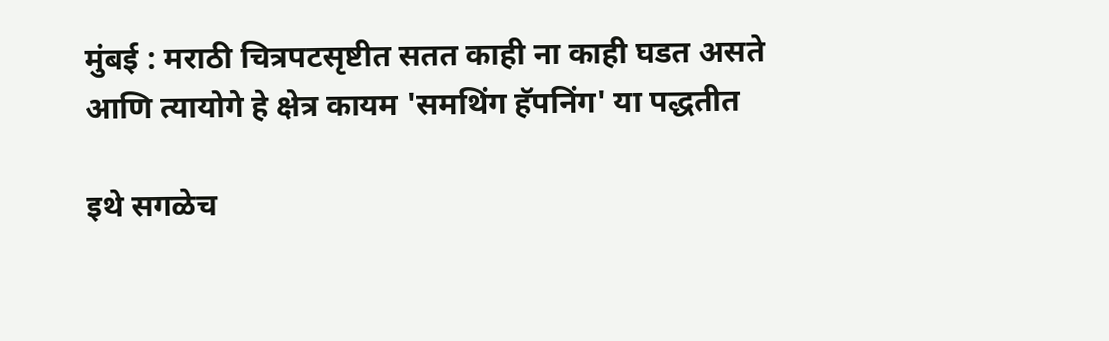मुंबई : मराठी चित्रपटसृष्टीत सतत काही ना काही घडत असते आणि त्यायोगे हे क्षेत्र कायम 'समथिंग हॅपनिंग' या पद्धतीत

इथे सगळेच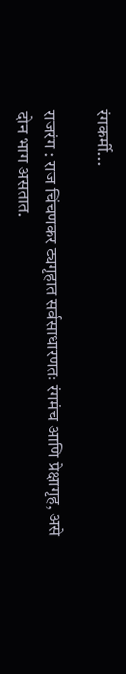रंगकर्मी...

राजरंग : राज चिंचणकर ट्यगृहात सर्वसाधारणतः रंगमंच आणि प्रेक्षागृह, असे दोन भाग असतात.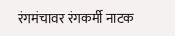रंगमंचावर रंगकर्मी नाटक